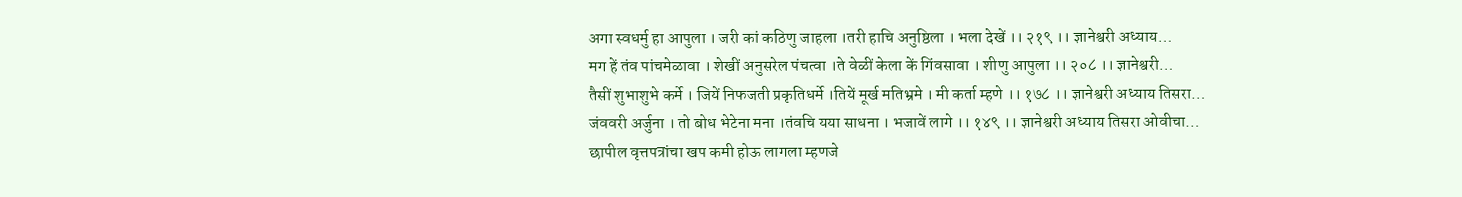अगा स्वधर्मु हा आपुला । जरी कां कठिणु जाहला ।तरी हाचि अनुष्ठिला । भला देखें ।। २१९ ।। ज्ञानेश्वरी अध्याय…
मग हें तंव पांचमेळावा । शेखीं अनुसरेल पंचत्वा ।ते वेळीं केला कें गिंवसावा । शीणु आपुला ।। २०८ ।। ज्ञानेश्वरी…
तैसीं शुभाशुभे कर्मे । जियें निफजती प्रकृतिधर्मे ।तियें मूर्ख मतिभ्रमे । मी कर्ता म्हणे ।। १७८ ।। ज्ञानेश्वरी अध्याय तिसरा…
जंववरी अर्जुना । तो बोध भेटेना मना ।तंवचि यया साधना । भजावें लागे ।। १४९ ।। ज्ञानेश्वरी अध्याय तिसरा ओवीचा…
छापील वृत्तपत्रांचा खप कमी होऊ लागला म्हणजे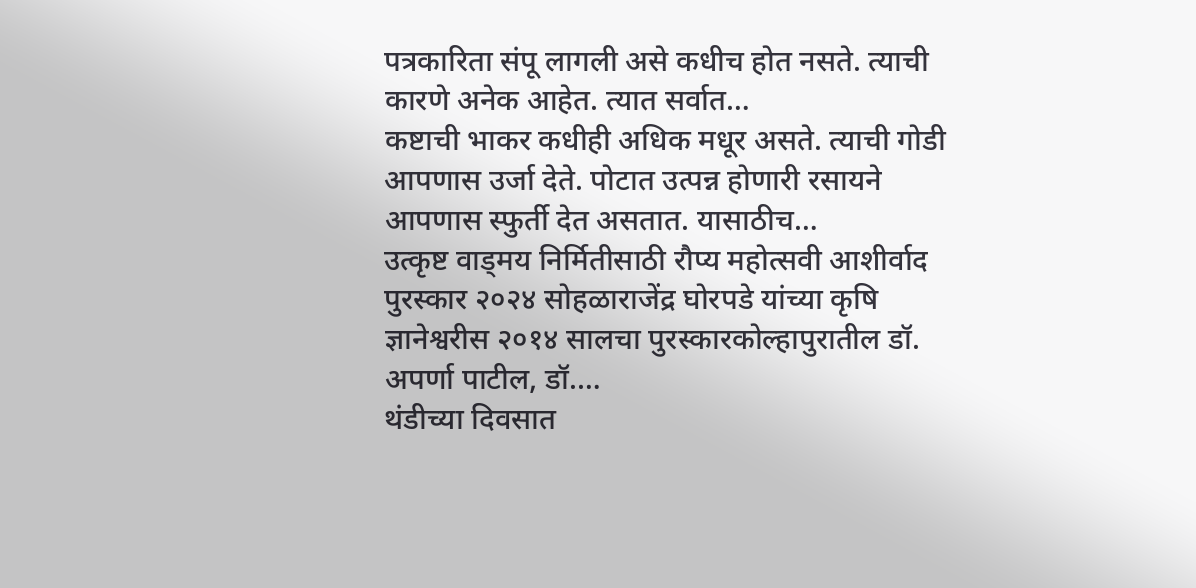पत्रकारिता संपू लागली असे कधीच होत नसते. त्याची कारणे अनेक आहेत. त्यात सर्वात…
कष्टाची भाकर कधीही अधिक मधूर असते. त्याची गोडी आपणास उर्जा देते. पोटात उत्पन्न होणारी रसायने आपणास स्फुर्ती देत असतात. यासाठीच…
उत्कृष्ट वाड्मय निर्मितीसाठी रौप्य महोत्सवी आशीर्वाद पुरस्कार २०२४ सोहळाराजेंद्र घोरपडे यांच्या कृषि ज्ञानेश्वरीस २०१४ सालचा पुरस्कारकोल्हापुरातील डॉ. अपर्णा पाटील, डॉ.…
थंडीच्या दिवसात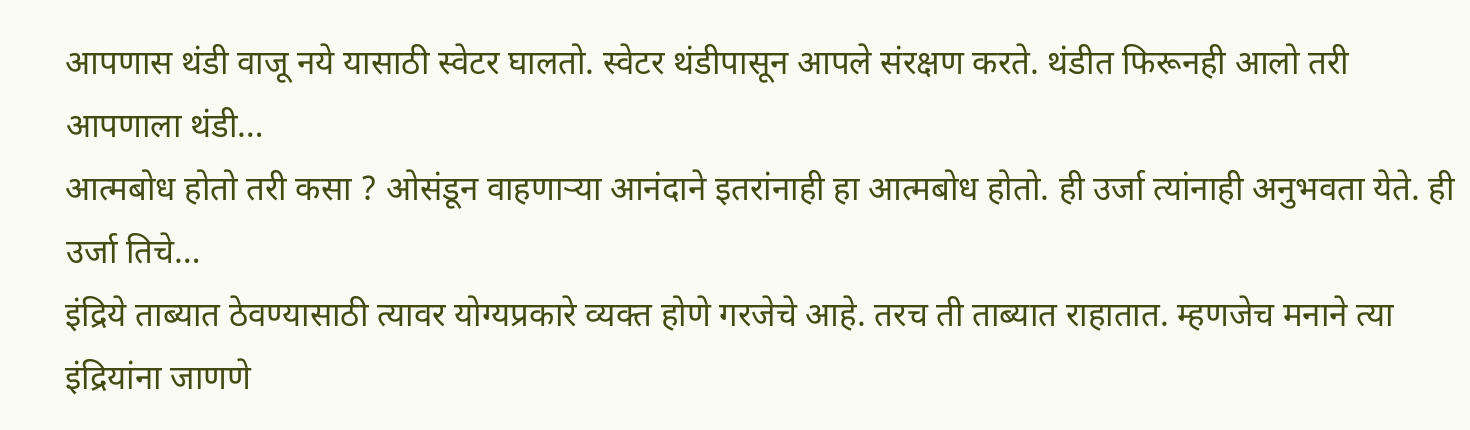आपणास थंडी वाजू नये यासाठी स्वेटर घालतो. स्वेटर थंडीपासून आपले संरक्षण करते. थंडीत फिरूनही आलो तरी आपणाला थंडी…
आत्मबोध होतो तरी कसा ? ओसंडून वाहणाऱ्या आनंदाने इतरांनाही हा आत्मबोध होतो. ही उर्जा त्यांनाही अनुभवता येते. ही उर्जा तिचे…
इंद्रिये ताब्यात ठेवण्यासाठी त्यावर योग्यप्रकारे व्यक्त होणे गरजेचे आहे. तरच ती ताब्यात राहातात. म्हणजेच मनाने त्या इंद्रियांना जाणणे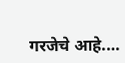गरजेचे आहे.…